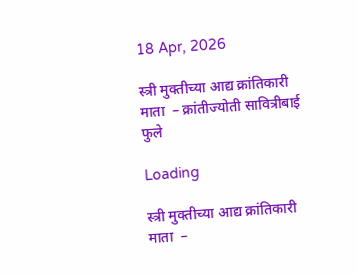18 Apr, 2026

स्त्री मुक्तीच्या आद्य क्रांतिकारी माता ‌ – क्रांतीज्योती सावित्रीबाई फुले

Loading

स्त्री मुक्तीच्या आद्य क्रांतिकारी माता ‌ –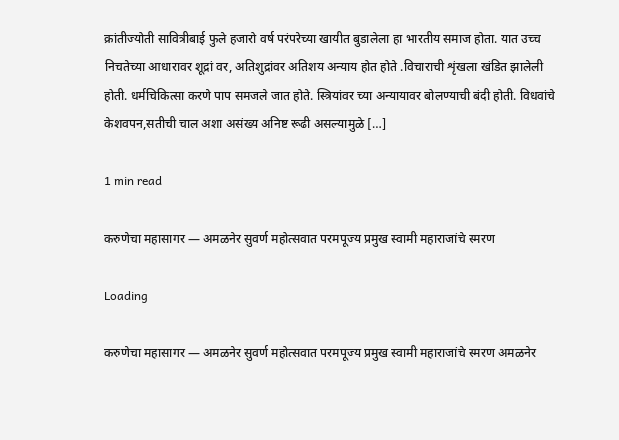क्रांतीज्योती सावित्रीबाई फुले हजारो वर्ष परंपरेच्या खायीत बुडालेला हा भारतीय समाज होता. यात उच्च निचतेच्या आधारावर शूद्रां वर, अतिशुद्रांवर अतिशय अन्याय होत होते .विचाराची शृंखला खंडित झालेली होती. धर्मचिकित्सा करणे पाप समजले जात होते. स्त्रियांवर च्या अन्यायावर बोलण्याची बंदी होती. विधवांचे केशवपन,सतीची चाल अशा असंख्य अनिष्ट रूढी असल्यामुळे […]

1 min read

करुणेचा महासागर — अमळनेर सुवर्ण महोत्सवात परमपूज्य प्रमुख स्वामी महाराजांचे स्मरण

Loading

करुणेचा महासागर — अमळनेर सुवर्ण महोत्सवात परमपूज्य प्रमुख स्वामी महाराजांचे स्मरण अमळनेर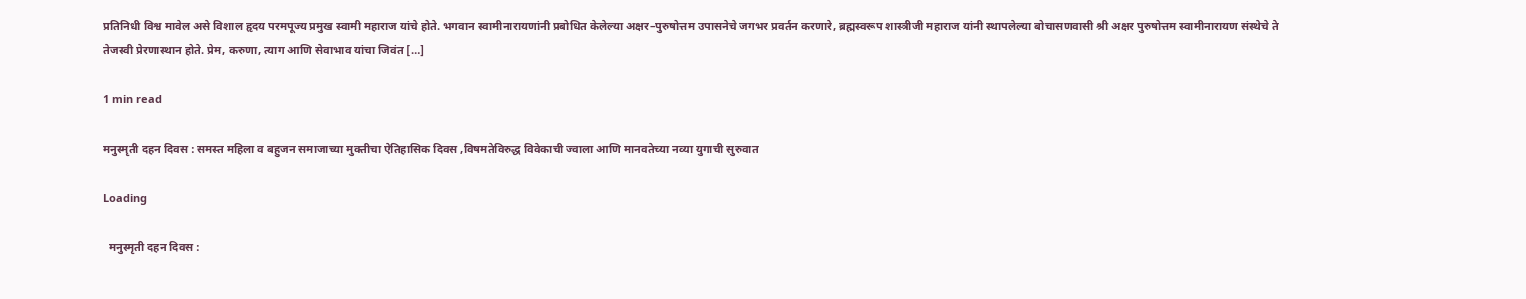प्रतिनिधी विश्व मावेल असे विशाल हृदय परमपूज्य प्रमुख स्वामी महाराज यांचे होते. भगवान स्वामीनारायणांनी प्रबोधित केलेल्या अक्षर–पुरुषोत्तम उपासनेचे जगभर प्रवर्तन करणारे, ब्रह्मस्वरूप शास्त्रीजी महाराज यांनी स्थापलेल्या बोचासणवासी श्री अक्षर पुरुषोत्तम स्वामीनारायण संस्थेचे ते तेजस्वी प्रेरणास्थान होते. प्रेम, करुणा, त्याग आणि सेवाभाव यांचा जिवंत […]

1 min read

मनुस्मृती दहन दिवस : समस्त महिला व बहुजन समाजाच्या मुक्तीचा ऐतिहासिक दिवस ,विषमतेविरुद्ध विवेकाची ज्वाला आणि मानवतेच्या नव्या युगाची सुरुवात

Loading

  मनुस्मृती दहन दिवस :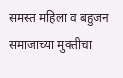समस्त महिला व बहुजन समाजाच्या मुक्तीचा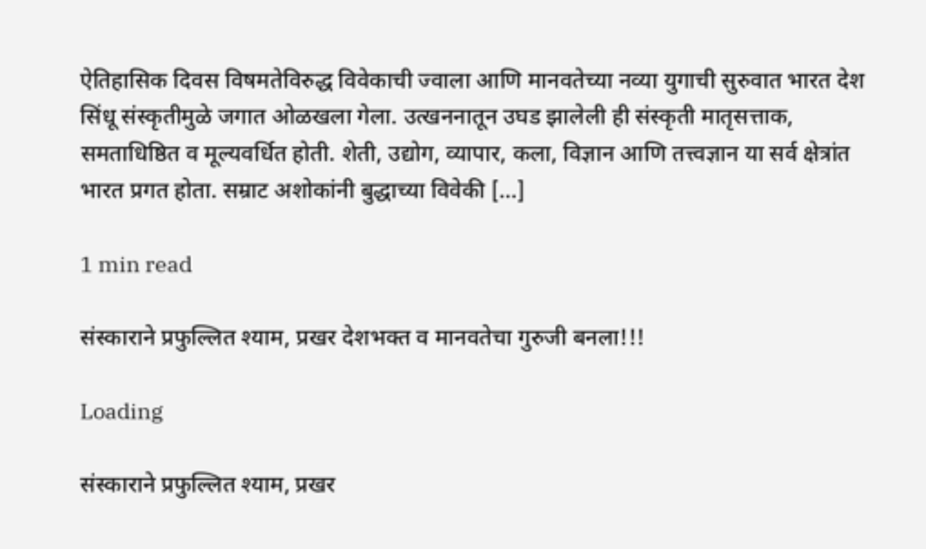ऐतिहासिक दिवस विषमतेविरुद्ध विवेकाची ज्वाला आणि मानवतेच्या नव्या युगाची सुरुवात भारत देश सिंधू संस्कृतीमुळे जगात ओळखला गेला. उत्खननातून उघड झालेली ही संस्कृती मातृसत्ताक, समताधिष्ठित व मूल्यवर्धित होती. शेती, उद्योग, व्यापार, कला, विज्ञान आणि तत्त्वज्ञान या सर्व क्षेत्रांत भारत प्रगत होता. सम्राट अशोकांनी बुद्धाच्या विवेकी […]

1 min read

संस्काराने प्रफुल्लित श्याम, प्रखर देशभक्त व मानवतेचा गुरुजी बनला!!!

Loading

संस्काराने प्रफुल्लित श्याम, प्रखर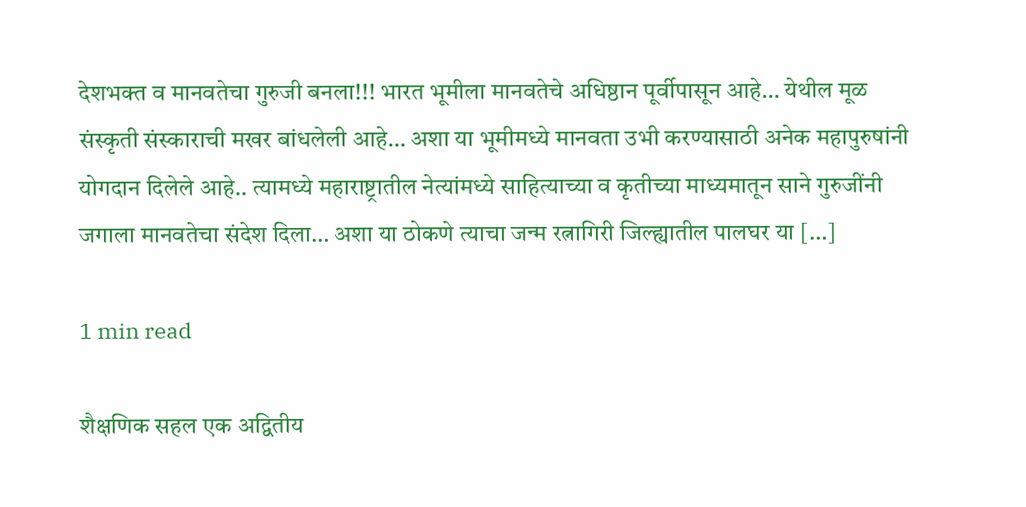देशभक्त व मानवतेचा गुरुजी बनला!!! भारत भूमीला मानवतेचे अधिष्ठान पूर्वीपासून आहे… येथील मूळ संस्कृती संस्काराची मखर बांधलेली आहे… अशा या भूमीमध्ये मानवता उभी करण्यासाठी अनेक महापुरुषांनी योगदान दिलेले आहे.. त्यामध्ये महाराष्ट्रातील नेत्यांमध्ये साहित्याच्या व कृतीच्या माध्यमातून साने गुरुजींनी जगाला मानवतेचा संदेश दिला… अशा या ठोकणे त्याचा जन्म रत्नागिरी जिल्ह्यातील पालघर या […]

1 min read

शैक्षणिक सहल एक अद्वितीय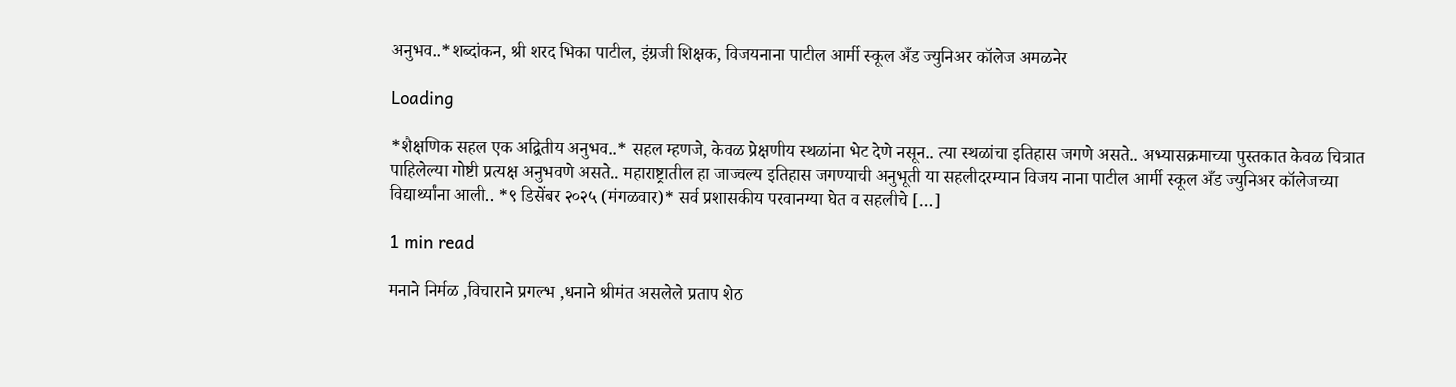अनुभव..*शब्दांकन, श्री शरद भिका पाटील, इंग्रजी शिक्षक, विजयनाना पाटील आर्मी स्कूल अँड ज्युनिअर कॉलेज अमळनेर

Loading

*शैक्षणिक सहल एक अद्वितीय अनुभव..* सहल म्हणजे, केवळ प्रेक्षणीय स्थळांना भेट देणे नसून.. त्या स्थळांचा इतिहास जगणे असते.. अभ्यासक्रमाच्या पुस्तकात केवळ चित्रात पाहिलेल्या गोष्टी प्रत्यक्ष अनुभवणे असते.. महाराष्ट्रातील हा जाज्वल्य इतिहास जगण्याची अनुभूती या सहलीदरम्यान विजय नाना पाटील आर्मी स्कूल अँड ज्युनिअर कॉलेजच्या विद्यार्थ्यांना आली.. *९ डिसेंबर २०२५ (मंगळवार)* सर्व प्रशासकीय परवानग्या घेत व सहलीचे […]

1 min read

मनाने निर्मळ ,विचाराने प्रगल्भ ,धनाने श्रीमंत असलेले प्रताप शेठ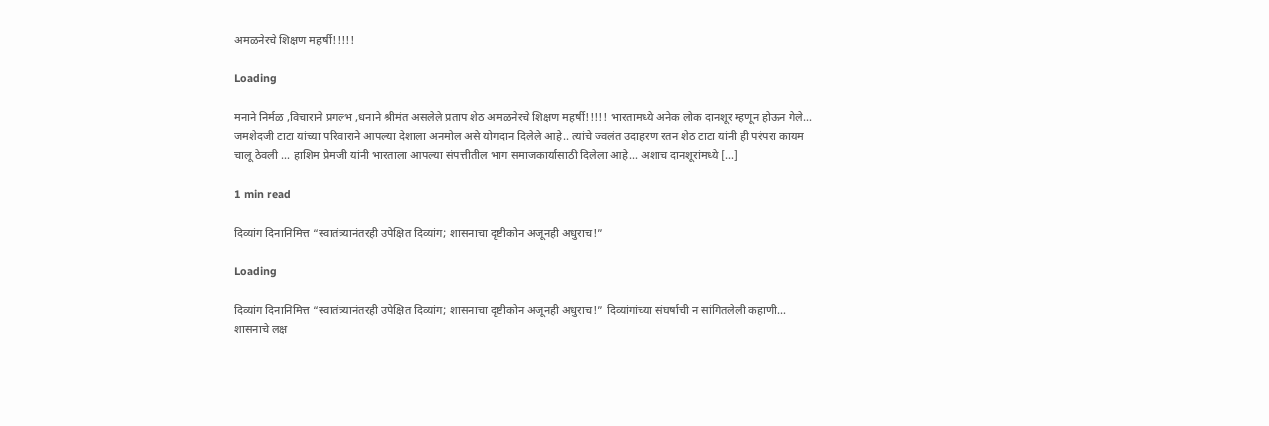अमळनेरचे शिक्षण महर्षी!!!!!

Loading

मनाने निर्मळ ,विचाराने प्रगल्भ ,धनाने श्रीमंत असलेले प्रताप शेठ अमळनेरचे शिक्षण महर्षी!!!!! भारतामध्ये अनेक लोक दानशूर म्हणून होऊन गेले… जमशेदजी टाटा यांच्या परिवाराने आपल्या देशाला अनमोल असे योगदान दिलेले आहे.. त्यांचे ज्वलंत उदाहरण रतन शेठ टाटा यांनी ही परंपरा कायम चालू ठेवली … हाशिम प्रेमजी यांनी भारताला आपल्या संपत्तीतील भाग समाजकार्यासाठी दिलेला आहे… अशाच दानशूरांमध्ये […]

1 min read

दिव्यांग दिनानिमित्त “स्वातंत्र्यानंतरही उपेक्षित दिव्यांग; शासनाचा दृष्टीकोन अजूनही अधुराच!”

Loading

दिव्यांग दिनानिमित्त “स्वातंत्र्यानंतरही उपेक्षित दिव्यांग; शासनाचा दृष्टीकोन अजूनही अधुराच!” दिव्यांगांच्या संघर्षाची न सांगितलेली कहाणी… शासनाचे लक्ष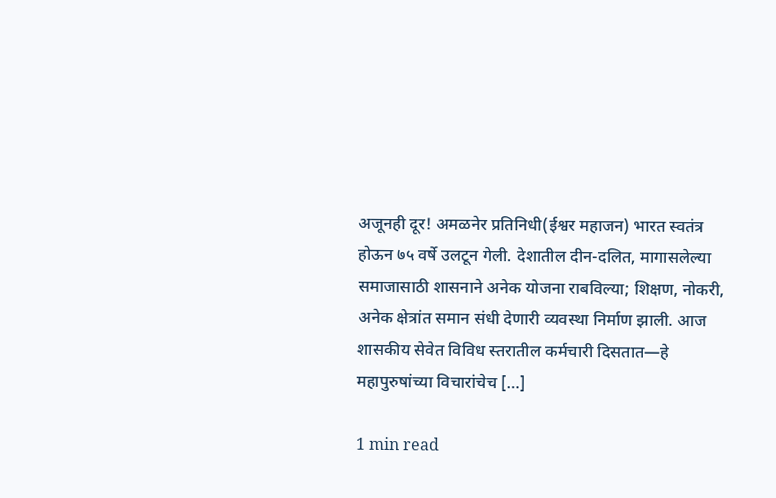अजूनही दूर! अमळनेर प्रतिनिधी(ईश्वर महाजन) भारत स्वतंत्र होऊन ७५ वर्षे उलटून गेली. देशातील दीन-दलित, मागासलेल्या समाजासाठी शासनाने अनेक योजना राबविल्या; शिक्षण, नोकरी, अनेक क्षेत्रांत समान संधी देणारी व्यवस्था निर्माण झाली. आज शासकीय सेवेत विविध स्तरातील कर्मचारी दिसतात—हे महापुरुषांच्या विचारांचेच […]

1 min read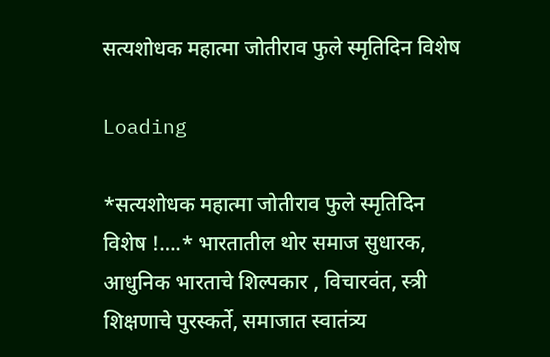सत्यशोधक महात्मा जोतीराव फुले स्मृतिदिन विशेष

Loading

*सत्यशोधक महात्मा जोतीराव फुले स्मृतिदिन विशेष !….* भारतातील थोर समाज सुधारक, आधुनिक भारताचे शिल्पकार , विचारवंत, स्त्री शिक्षणाचे पुरस्कर्ते, समाजात स्वातंत्र्य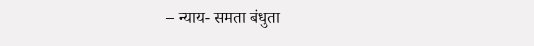– न्याय- समता बंधुता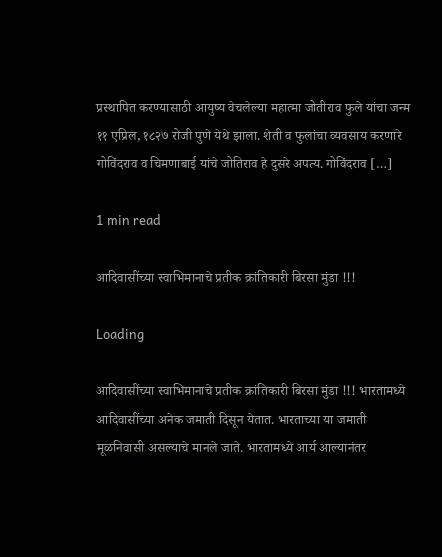प्रस्थापित करण्यासाठी आयुष्य वेचलेल्या महात्मा जोतीराव फुले यांचा जन्म ११ एप्रिल, १८२७ रोजी पुणे येथे झाला. शेती व फुलांचा व्यवसाय करणारे गोविंदराव व चिमणाबाई यांचे जोतिराव हे दुसरे अपत्य. गोविंदराव […]

1 min read

आदिवासींच्या स्वाभिमानाचे प्रतीक क्रांतिकारी बिरसा मुंडा !!!

Loading

आदिवासींच्या स्वाभिमानाचे प्रतीक क्रांतिकारी बिरसा मुंडा !!! भारतामध्ये आदिवासींच्या अनेक जमाती दिसून येतात. भारताच्या या जमाती मूळनिवासी असल्याचे मानले जाते. भारतामध्ये आर्य आल्यानंतर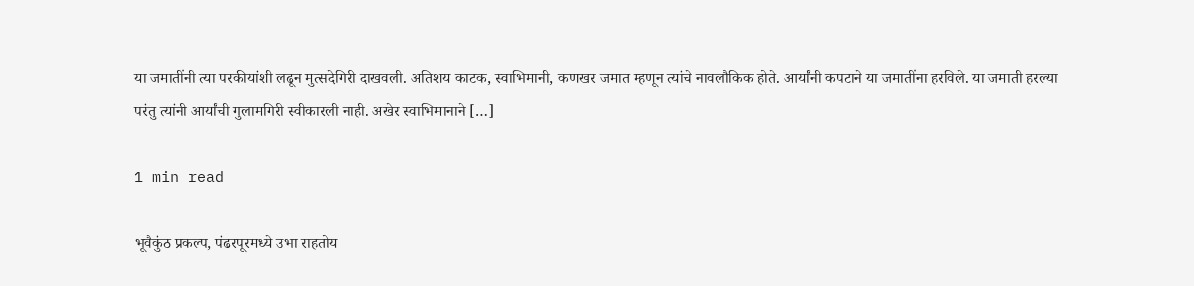या जमातींनी त्या परकीयांशी लढून मुत्सदेगिरी दाखवली. अतिशय काटक, स्वाभिमानी, कणखर जमात म्हणून त्यांचे नावलौकिक होते. आर्यांनी कपटाने या जमातींना हरविले. या जमाती हरल्या परंतु त्यांनी आर्यांची गुलामगिरी स्वीकारली नाही. अखेर स्वाभिमानाने […]

1 min read

भूवैकुंठ प्रकल्प, पंढरपूरमध्ये उभा राहतोय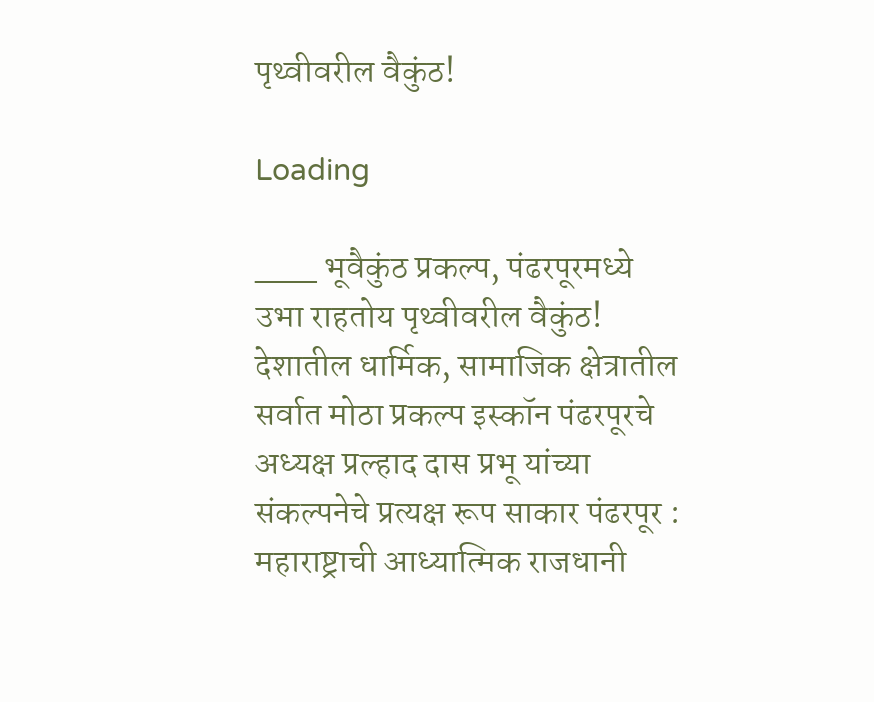पृथ्वीवरील वैकुंठ!

Loading

___ भूवैकुंठ प्रकल्प, पंढरपूरमध्ये उभा राहतोय पृथ्वीवरील वैकुंठ! देशातील धार्मिक, सामाजिक क्षेत्रातील सर्वात मोठा प्रकल्प इस्कॉन पंढरपूरचे अध्यक्ष प्रल्हाद दास प्रभू यांच्या संकल्पनेचे प्रत्यक्ष रूप साकार पंढरपूर : महाराष्ट्राची आध्यात्मिक राजधानी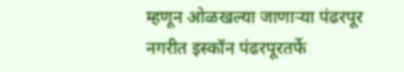म्हणून ओळखल्या जाणाऱ्या पंढरपूर नगरीत इस्कॉन पंढरपूरतर्फे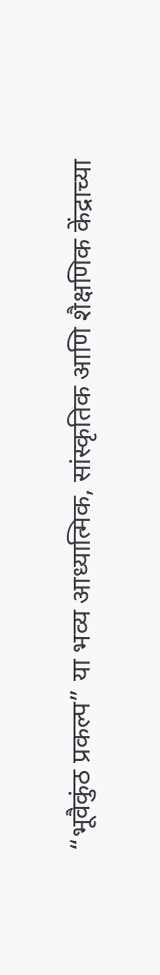“भूवैकुंठ प्रकल्प” या भव्य आध्यात्मिक, सांस्कृतिक आणि शैक्षणिक केंद्राच्या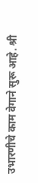उभारणीचे काम वेगाने सुरू आहे. श्री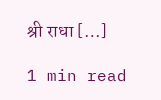श्री राधा […]

1 min read